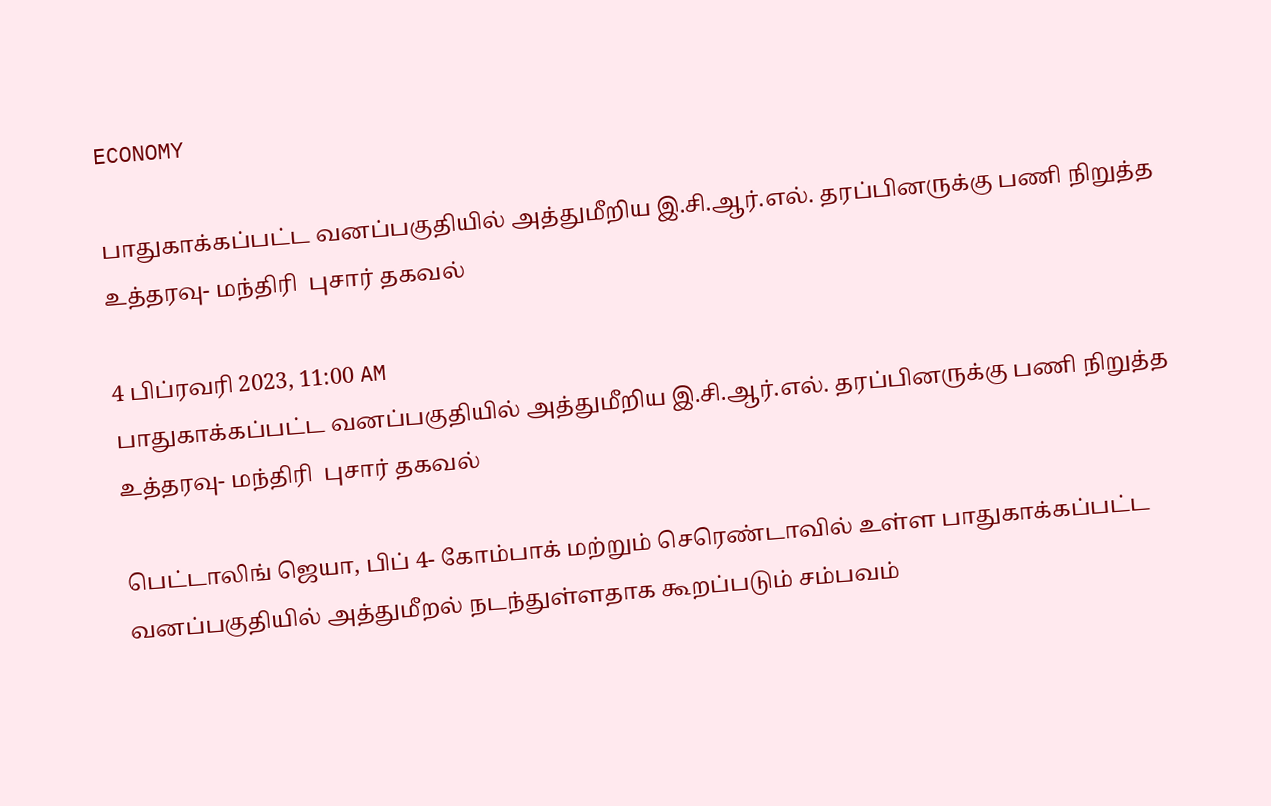ECONOMY

பாதுகாக்கப்பட்ட வனப்பகுதியில் அத்துமீறிய இ.சி.ஆர்.எல். தரப்பினருக்கு பணி நிறுத்த உத்தரவு- மந்திரி  புசார் தகவல்

4 பிப்ரவரி 2023, 11:00 AM
பாதுகாக்கப்பட்ட வனப்பகுதியில் அத்துமீறிய இ.சி.ஆர்.எல். தரப்பினருக்கு பணி நிறுத்த உத்தரவு- மந்திரி  புசார் தகவல்

பெட்டாலிங் ஜெயா, பிப் 4- கோம்பாக் மற்றும் செரெண்டாவில் உள்ள பாதுகாக்கப்பட்ட வனப்பகுதியில் அத்துமீறல் நடந்துள்ளதாக கூறப்படும் சம்பவம்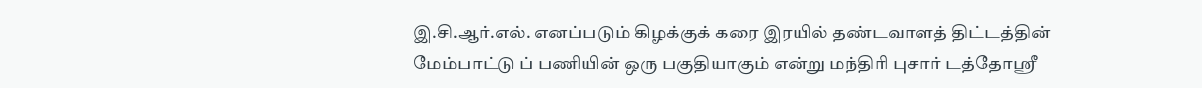இ.சி.ஆர்.எல். எனப்படும் கிழக்குக் கரை இரயில் தண்டவாளத் திட்டத்தின் மேம்பாட்டு ப் பணியின் ஒரு பகுதியாகும் என்று மந்திரி புசார் டத்தோஸ்ரீ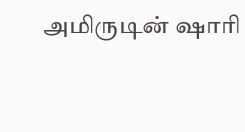அமிருடின் ஷாரி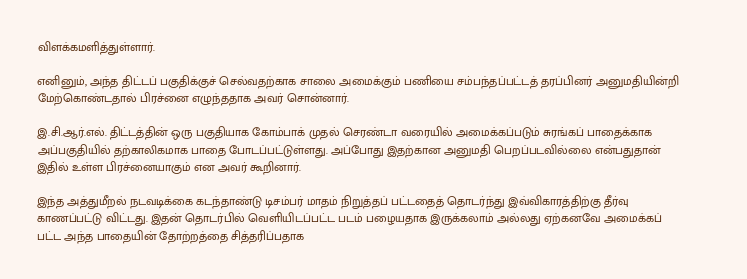விளக்கமளித்துள்ளார்.

எனினும், அந்த திட்டப் பகுதிக்குச் செல்வதற்காக சாலை அமைக்கும் பணியை சம்பந்தப்பட்டத் தரப்பினர் அனுமதியின்றி மேற்கொண்டதால் பிரச்னை எழுந்ததாக அவர் சொன்னார்.

இ.சி.ஆர்.எல். திட்டத்தின் ஒரு பகுதியாக கோம்பாக் முதல் செரண்டா வரையில் அமைக்கப்படும் சுரங்கப் பாதைக்காக அப்பகுதியில் தற்காலிகமாக பாதை போடப்பட்டுள்ளது. அப்போது இதற்கான அனுமதி பெறப்படவில்லை என்பதுதான் இதில் உள்ள பிரச்னையாகும் என அவர் கூறினார்.

இந்த அத்துமீறல் நடவடிக்கை கடந்தாண்டு டிசம்பர் மாதம் நிறுத்தப் பட்டதைத் தொடர்ந்து இவ்விகாரத்திற்கு தீர்வு காணப்பட்டு விட்டது. இதன் தொடர்பில் வெளியிடப்பட்ட படம் பழையதாக இருக்கலாம் அல்லது ஏற்கனவே அமைக்கப் பட்ட அந்த பாதையின் தோற்றத்தை சித்தரிப்பதாக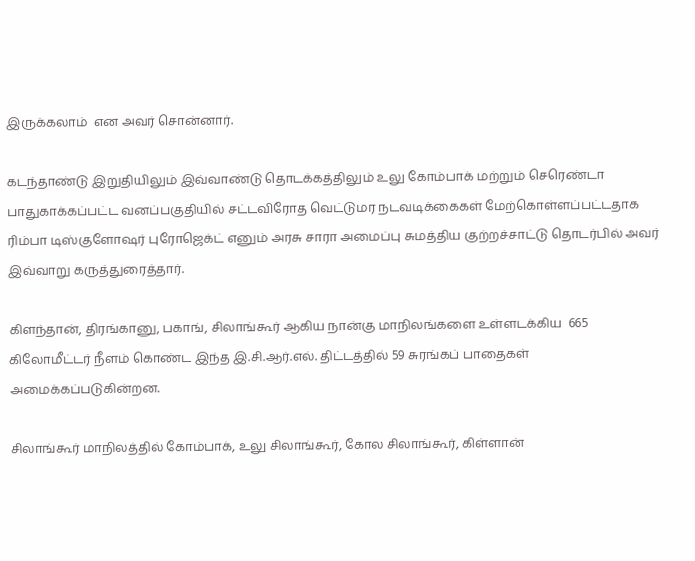இருக்கலாம்  என அவர் சொன்னார்.

கடந்தாண்டு இறுதியிலும் இவ்வாண்டு தொடக்கத்திலும் உலு கோம்பாக் மற்றும் செரெண்டா பாதுகாக்கப்பட்ட வனப்பகுதியில் சட்டவிரோத வெட்டுமர நடவடிக்கைகள் மேற்கொள்ளப்பட்டதாக ரிம்பா டிஸ்குளோஷர் புரோஜெக்ட் எனும் அரசு சாரா அமைப்பு சுமத்திய குற்றச்சாட்டு தொடர்பில் அவர் இவ்வாறு கருத்துரைத்தார்.

கிளந்தான், திரங்கானு, பகாங், சிலாங்கூர் ஆகிய நான்கு மாநிலங்களை உள்ளடக்கிய  665 கிலோமீட்டர் நீளம் கொண்ட இந்த இ.சி.ஆர்.எல். திட்டத்தில் 59 சுரங்கப் பாதைகள் அமைக்கப்படுகின்றன.

சிலாங்கூர் மாநிலத்தில் கோம்பாக், உலு சிலாங்கூர், கோல சிலாங்கூர், கிள்ளான்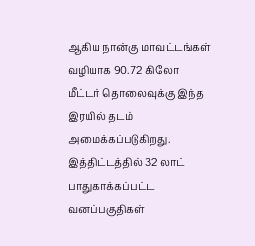ஆகிய நான்கு மாவட்டங்கள் வழியாக 90.72 கிலோ மீட்டர் தொலைவுக்கு இந்த இரயில் தடம் அமைக்கப்படுகிறது. இத்திட்டத்தில் 32 லாட் பாதுகாக்கப்பட்ட வனப்பகுதிகள்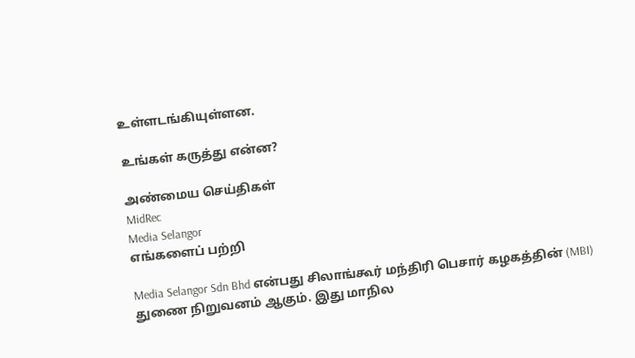உள்ளடங்கியுள்ளன.

உங்கள் கருத்து என்ன?

அண்மைய செய்திகள்
MidRec
Media Selangor
எங்களைப் பற்றி

Media Selangor Sdn Bhd என்பது சிலாங்கூர் மந்திரி பெசார் கழகத்தின் (MBI) துணை நிறுவனம் ஆகும். இது மாநில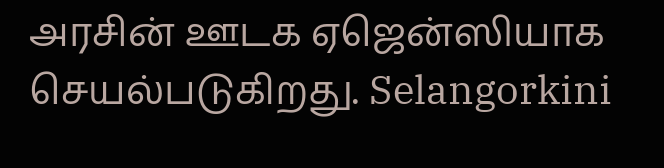அரசின் ஊடக ஏஜென்ஸியாக செயல்படுகிறது. Selangorkini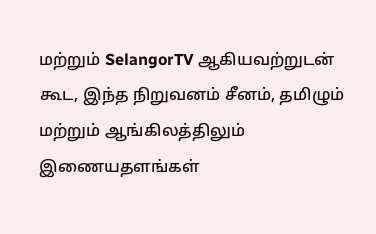மற்றும் SelangorTV ஆகியவற்றுடன் கூட, இந்த நிறுவனம் சீனம், தமிழும் மற்றும் ஆங்கிலத்திலும் இணையதளங்கள்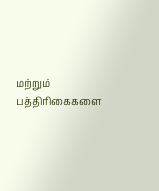மற்றும் பத்திரிகைகளை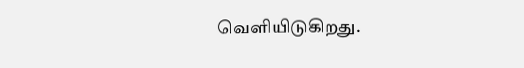வெளியிடுகிறது.